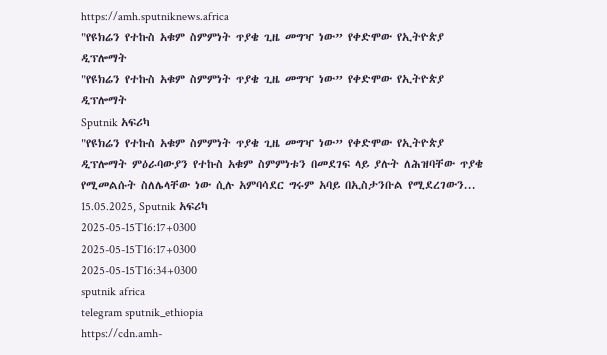https://amh.sputniknews.africa
"የዩክሬን የተኩስ አቁም ስምምነት ጥያቄ ጊዜ መግዣ ነው” የቀድሞው የኢትዮጵያ ዲፕሎማት
"የዩክሬን የተኩስ አቁም ስምምነት ጥያቄ ጊዜ መግዣ ነው” የቀድሞው የኢትዮጵያ ዲፕሎማት
Sputnik አፍሪካ
"የዩክሬን የተኩስ አቁም ስምምነት ጥያቄ ጊዜ መግዣ ነው” የቀድሞው የኢትዮጵያ ዲፕሎማት ምዕራባውያን የተኩስ አቁም ስምምነቱን በመደገፍ ላይ ያሉት ለሕዝባቸው ጥያቄ የሚመልሱት ስለሌላቸው ነው ሲሉ አምባሳደር ግሩም አባይ በኢስታንቡል የሚደረገውን... 15.05.2025, Sputnik አፍሪካ
2025-05-15T16:17+0300
2025-05-15T16:17+0300
2025-05-15T16:34+0300
sputnik africa
telegram sputnik_ethiopia
https://cdn.amh-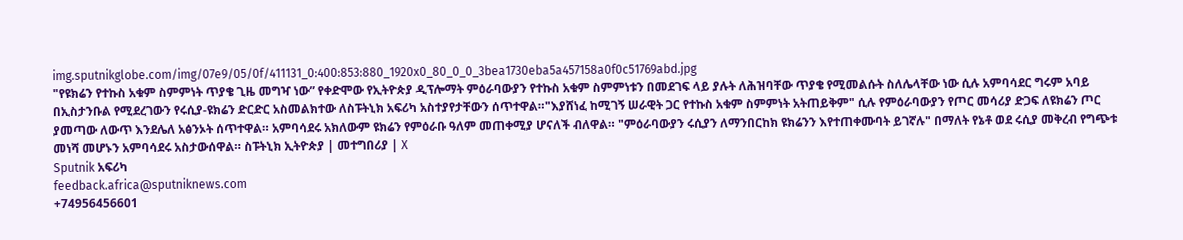img.sputnikglobe.com/img/07e9/05/0f/411131_0:400:853:880_1920x0_80_0_0_3bea1730eba5a457158a0f0c51769abd.jpg
"የዩክሬን የተኩስ አቁም ስምምነት ጥያቄ ጊዜ መግዣ ነው” የቀድሞው የኢትዮጵያ ዲፕሎማት ምዕራባውያን የተኩስ አቁም ስምምነቱን በመደገፍ ላይ ያሉት ለሕዝባቸው ጥያቄ የሚመልሱት ስለሌላቸው ነው ሲሉ አምባሳደር ግሩም አባይ በኢስታንቡል የሚደረገውን የሩሲያ-ዩክሬን ድርድር አስመልክተው ለስፑትኒክ አፍሪካ አስተያየታቸውን ሰጥተዋል።"እያሸነፈ ከሚገኝ ሠራዊት ጋር የተኩስ አቁም ስምምነት አትጠይቅም" ሲሉ የምዕራባውያን የጦር መሳሪያ ድጋፍ ለዩክሬን ጦር ያመጣው ለውጥ እንደሌለ አፅንኦት ሰጥተዋል። አምባሳደሩ አክለውም ዩክሬን የምዕራቡ ዓለም መጠቀሚያ ሆናለች ብለዋል። "ምዕራባውያን ሩሲያን ለማንበርከክ ዩክሬንን እየተጠቀሙባት ይገኛሉ" በማለት የኔቶ ወደ ሩሲያ መቅረብ የግጭቱ መነሻ መሆኑን አምባሳደሩ አስታውሰዋል። ስፑትኒክ ኢትዮጵያ | መተግበሪያ | X
Sputnik አፍሪካ
feedback.africa@sputniknews.com
+74956456601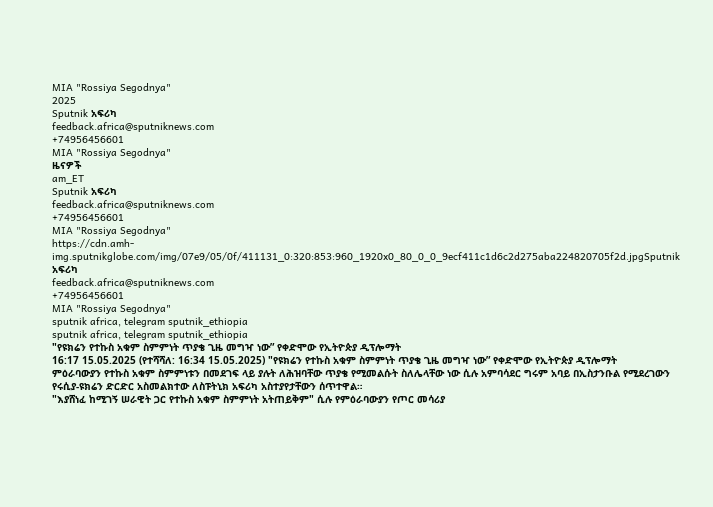MIA "Rossiya Segodnya"
2025
Sputnik አፍሪካ
feedback.africa@sputniknews.com
+74956456601
MIA "Rossiya Segodnya"
ዜናዎች
am_ET
Sputnik አፍሪካ
feedback.africa@sputniknews.com
+74956456601
MIA "Rossiya Segodnya"
https://cdn.amh-img.sputnikglobe.com/img/07e9/05/0f/411131_0:320:853:960_1920x0_80_0_0_9ecf411c1d6c2d275aba224820705f2d.jpgSputnik አፍሪካ
feedback.africa@sputniknews.com
+74956456601
MIA "Rossiya Segodnya"
sputnik africa, telegram sputnik_ethiopia
sputnik africa, telegram sputnik_ethiopia
"የዩክሬን የተኩስ አቁም ስምምነት ጥያቄ ጊዜ መግዣ ነው” የቀድሞው የኢትዮጵያ ዲፕሎማት
16:17 15.05.2025 (የተሻሻለ: 16:34 15.05.2025) "የዩክሬን የተኩስ አቁም ስምምነት ጥያቄ ጊዜ መግዣ ነው” የቀድሞው የኢትዮጵያ ዲፕሎማት
ምዕራባውያን የተኩስ አቁም ስምምነቱን በመደገፍ ላይ ያሉት ለሕዝባቸው ጥያቄ የሚመልሱት ስለሌላቸው ነው ሲሉ አምባሳደር ግሩም አባይ በኢስታንቡል የሚደረገውን የሩሲያ-ዩክሬን ድርድር አስመልክተው ለስፑትኒክ አፍሪካ አስተያየታቸውን ሰጥተዋል።
"እያሸነፈ ከሚገኝ ሠራዊት ጋር የተኩስ አቁም ስምምነት አትጠይቅም" ሲሉ የምዕራባውያን የጦር መሳሪያ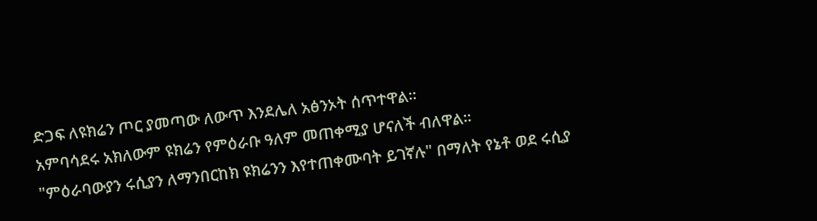ድጋፍ ለዩክሬን ጦር ያመጣው ለውጥ እንደሌለ አፅንኦት ሰጥተዋል።
አምባሳደሩ አክለውም ዩክሬን የምዕራቡ ዓለም መጠቀሚያ ሆናለች ብለዋል።
"ምዕራባውያን ሩሲያን ለማንበርከክ ዩክሬንን እየተጠቀሙባት ይገኛሉ" በማለት የኔቶ ወደ ሩሲያ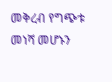መቅረብ የግጭቱ መነሻ መሆኑን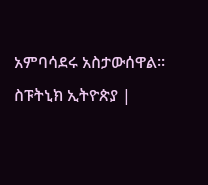አምባሳደሩ አስታውሰዋል።
ስፑትኒክ ኢትዮጵያ |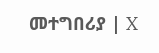መተግበሪያ | X